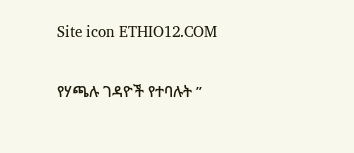Site icon ETHIO12.COM

የሃጫሉ ገዳዮች የተባሉት ”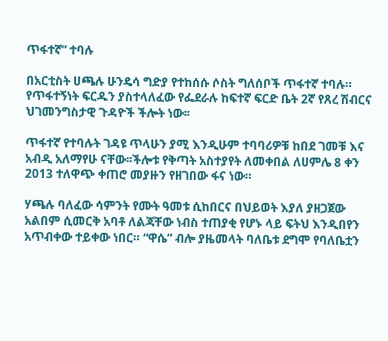ጥፋተኛ” ተባሉ

በአርቲስት ሀጫሉ ሁንዴሳ ግድያ የተከሰሱ ሶስት ግለሰቦች ጥፋተኛ ተባሉ። የጥፋተኝነት ፍርዱን ያስተላለፈው የፌደራሉ ከፍተኛ ፍርድ ቤት 2ኛ የጸረ ሽብርና ህገመንግስታዊ ጉዳዮች ችሎት ነው፡፡

ጥፋተኛ የተባሉት ገዳዩ ጥላሁን ያሚ እንዲሁም ተባባሪዎቹ ከበደ ገመቹ እና አብዲ አለማየሁ ናቸው፡፡ችሎቱ የቅጣት አስተያየት ለመቀበል ለሀምሌ 8 ቀን 2013 ተለዋጭ ቀጠሮ መያዙን የዘገበው ፋና ነው።

ሃጫሉ ባለፈው ሳምንት የሙት ዓመቱ ሲከበርና በህይወት እያለ ያዘጋጀው አልበም ሲመርቅ አባቶ ለልጃቸው ነብስ ተጠያቂ የሆኑ ላይ ፍትህ እንዲበየን አጥብቀው ተይቀው ነበር። “ዋሴ” ብሎ ያዜመላት ባለቤቱ ደግሞ የባለቤቷን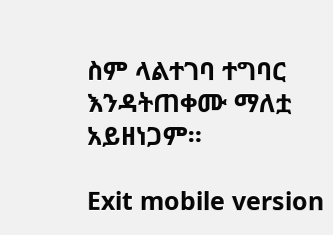ስም ላልተገባ ተግባር እንዳትጠቀሙ ማለቷ አይዘነጋም።

Exit mobile version